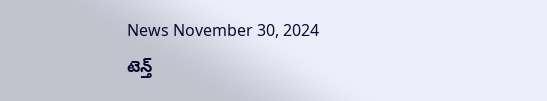News November 30, 2024
టెన్త్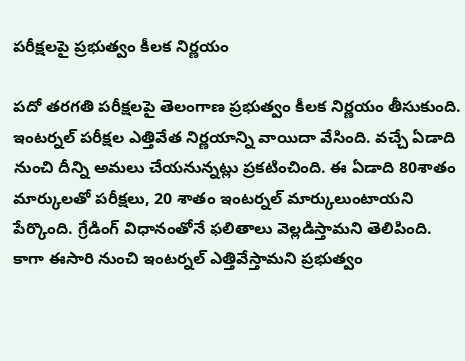పరీక్షలపై ప్రభుత్వం కీలక నిర్ణయం

పదో తరగతి పరీక్షలపై తెలంగాణ ప్రభుత్వం కీలక నిర్ణయం తీసుకుంది. ఇంటర్నల్ పరీక్షల ఎత్తివేత నిర్ణయాన్ని వాయిదా వేసింది. వచ్చే ఏడాది నుంచి దీన్ని అమలు చేయనున్నట్లు ప్రకటించింది. ఈ ఏడాది 80శాతం మార్కులతో పరీక్షలు, 20 శాతం ఇంటర్నల్ మార్కులుంటాయని పేర్కొంది. గ్రేడింగ్ విధానంతోనే ఫలితాలు వెల్లడిస్తామని తెలిపింది. కాగా ఈసారి నుంచి ఇంటర్నల్ ఎత్తివేస్తామని ప్రభుత్వం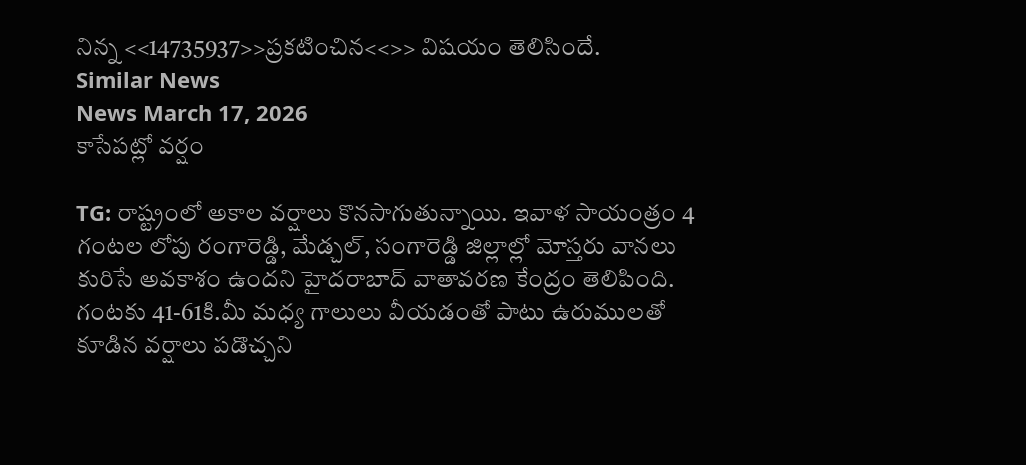నిన్న <<14735937>>ప్రకటించిన<<>> విషయం తెలిసిందే.
Similar News
News March 17, 2026
కాసేపట్లో వర్షం

TG: రాష్ట్రంలో అకాల వర్షాలు కొనసాగుతున్నాయి. ఇవాళ సాయంత్రం 4 గంటల లోపు రంగారెడ్డి, మేడ్చల్, సంగారెడ్డి జిల్లాల్లో మోస్తరు వానలు కురిసే అవకాశం ఉందని హైదరాబాద్ వాతావరణ కేంద్రం తెలిపింది. గంటకు 41-61కి.మీ మధ్య గాలులు వీయడంతో పాటు ఉరుములతో కూడిన వర్షాలు పడొచ్చని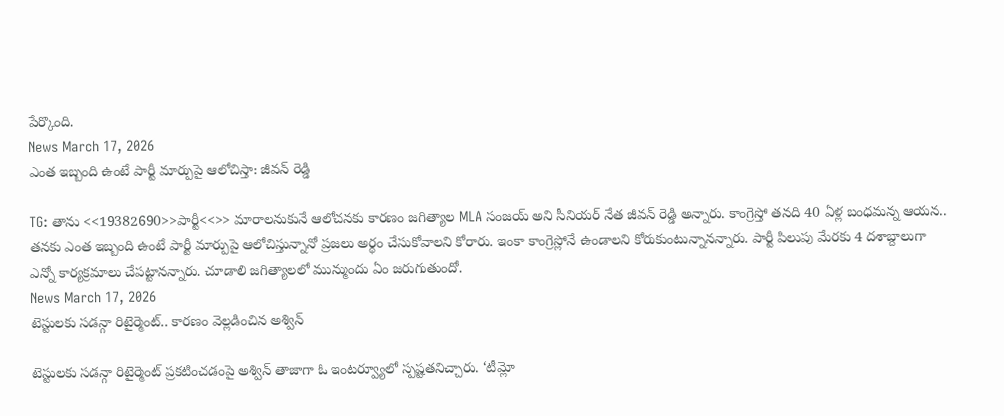పేర్కొంది.
News March 17, 2026
ఎంత ఇబ్బంది ఉంటే పార్టీ మార్పుపై ఆలోచిస్తా: జీవన్ రెడ్డి

TG: తాను <<19382690>>పార్టీ<<>> మారాలనుకునే ఆలోచనకు కారణం జగిత్యాల MLA సంజయ్ అని సీనియర్ నేత జీవన్ రెడ్డి అన్నారు. కాంగ్రెస్తో తనది 40 ఏళ్ల బంధమన్న ఆయన.. తనకు ఎంత ఇబ్బంది ఉంటే పార్టీ మార్పుపై ఆలోచిస్తున్నానో ప్రజలు అర్థం చేసుకోవాలని కోరారు. ఇంకా కాంగ్రెస్లోనే ఉండాలని కోరుకుంటున్నానన్నారు. పార్టీ పిలుపు మేరకు 4 దశాబ్దాలుగా ఎన్నో కార్యక్రమాలు చేపట్టానన్నారు. చూడాలి జగిత్యాలలో మున్ముందు ఏం జరుగుతుందో.
News March 17, 2026
టెస్టులకు సడన్గా రిటైర్మెంట్.. కారణం వెల్లడించిన అశ్విన్

టెస్టులకు సడన్గా రిటైర్మెంట్ ప్రకటించడంపై అశ్విన్ తాజాగా ఓ ఇంటర్వ్యూలో స్పష్టతనిచ్చారు. ‘టీమ్లో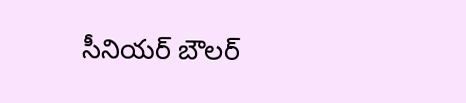సీనియర్ బౌలర్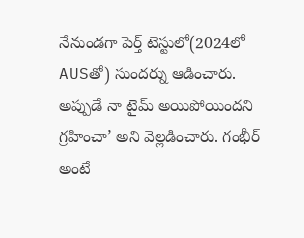నేనుండగా పెర్త్ టెస్టులో(2024లో AUSతో) సుందర్ను ఆడించారు. అప్పుడే నా టైమ్ అయిపోయిందని గ్రహించా’ అని వెల్లడించారు. గంభీర్ అంటే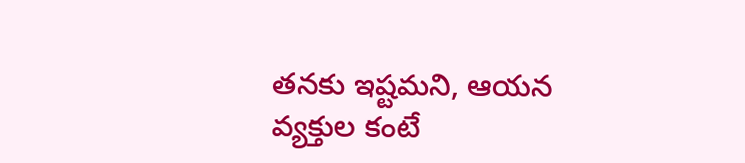తనకు ఇష్టమని, ఆయన వ్యక్తుల కంటే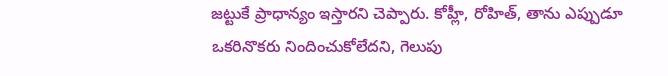జట్టుకే ప్రాధాన్యం ఇస్తారని చెప్పారు. కోహ్లీ, రోహిత్, తాను ఎప్పుడూ ఒకరినొకరు నిందించుకోలేదని, గెలుపు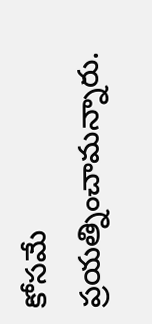కోసమే ప్రయత్నించామన్నారు.